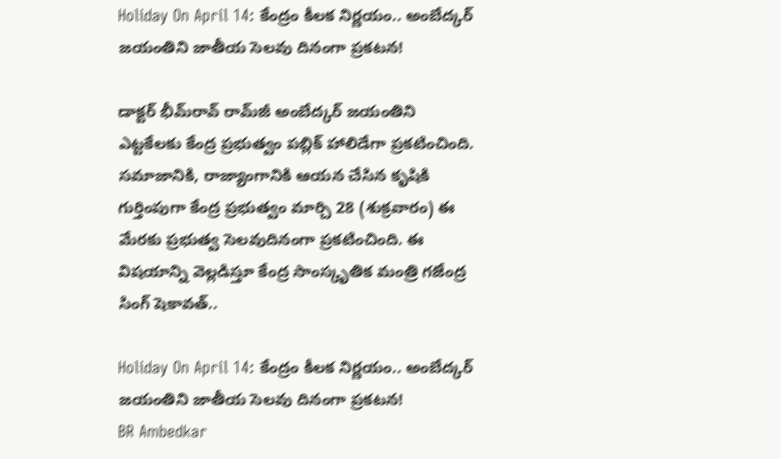Holiday On April 14: కేంద్రం కీలక నిర్ణయం.. అంబేద్కర్ జయంతిని జాతీయ సెలవు దినంగా ప్రకటన!

డాక్టర్ భీమ్‌రావ్ రామ్‌జీ అంబేద్కర్ జయంతిని ఎట్టకేలకు కేంద్ర ప్రభుత్వం పబ్లిక్‌ హాలిడేగా ప్రకటించింది. సమాజానికి, రాజ్యాంగానికి ఆయన చేసిన కృషికి గుర్తింపుగా కేంద్ర ప్రభుత్వం మార్చి 28 (శుక్రవారం) ఈ మేరకు ప్రభుత్వ సెలవుదినంగా ప్రకటించింది. ఈ విషయాన్ని వెల్లడిస్తూ కేంద్ర సాంస్కృతిక మంత్రి గజేంద్ర సింగ్ షెకావత్..

Holiday On April 14: కేంద్రం కీలక నిర్ణయం.. అంబేద్కర్ జయంతిని జాతీయ సెలవు దినంగా ప్రకటన!
BR Ambedkar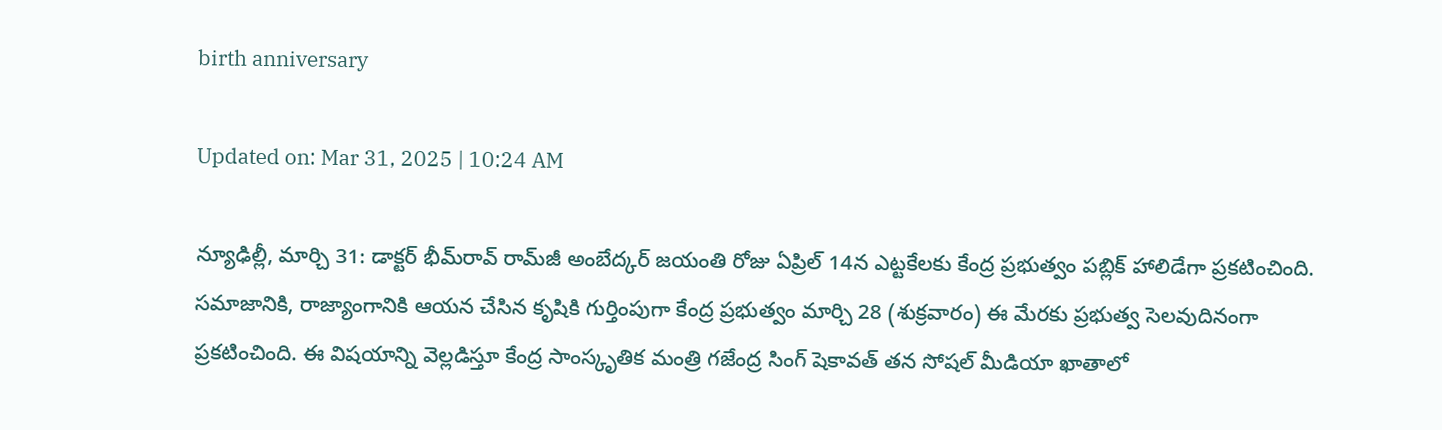birth anniversary

Updated on: Mar 31, 2025 | 10:24 AM

న్యూఢిల్లీ, మార్చి 31: డాక్టర్ భీమ్‌రావ్ రామ్‌జీ అంబేద్కర్ జయంతి రోజు ఏప్రిల్ 14న ఎట్టకేలకు కేంద్ర ప్రభుత్వం పబ్లిక్‌ హాలిడేగా ప్రకటించింది. సమాజానికి, రాజ్యాంగానికి ఆయన చేసిన కృషికి గుర్తింపుగా కేంద్ర ప్రభుత్వం మార్చి 28 (శుక్రవారం) ఈ మేరకు ప్రభుత్వ సెలవుదినంగా ప్రకటించింది. ఈ విషయాన్ని వెల్లడిస్తూ కేంద్ర సాంస్కృతిక మంత్రి గజేంద్ర సింగ్ షెకావత్ తన సోషల్ మీడియా ఖాతాలో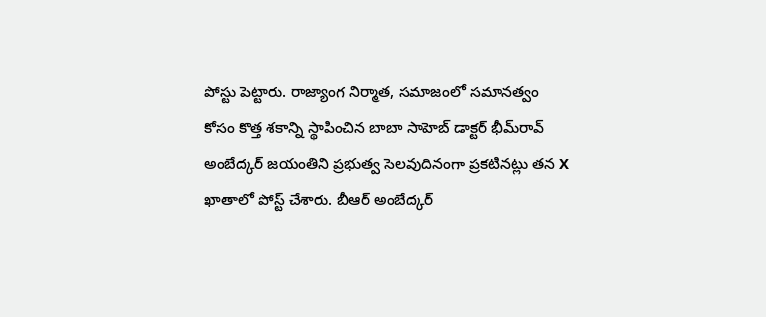పోస్టు పెట్టారు. రాజ్యాంగ నిర్మాత, సమాజంలో సమానత్వం కోసం కొత్త శకాన్ని స్థాపించిన బాబా సాహెబ్ డాక్టర్ భీమ్‌రావ్ అంబేద్కర్ జయంతిని ప్రభుత్వ సెలవుదినంగా ప్రకటినట్లు తన X ఖాతాలో పోస్ట్ చేశారు. బీఆర్ అంబేద్కర్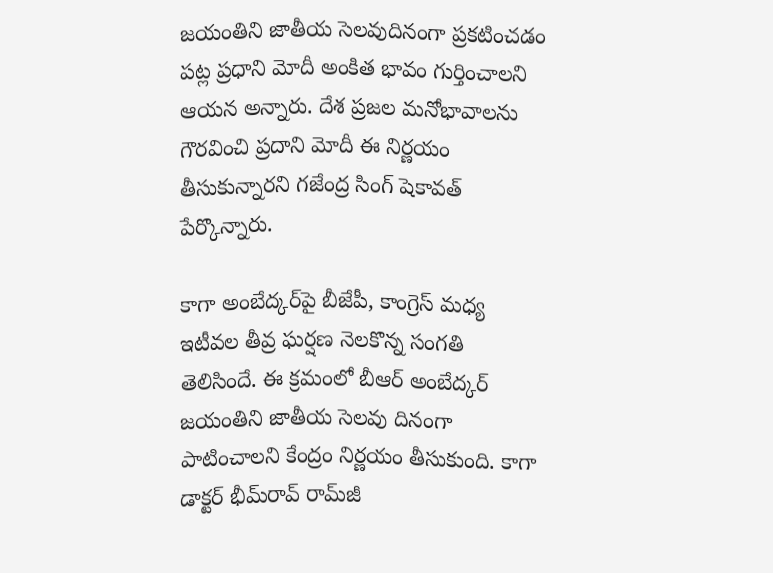జయంతిని జాతీయ సెలవుదినంగా ప్రకటించడం పట్ల ప్రధాని మోదీ అంకిత భావం గుర్తించాలని ఆయన అన్నారు. దేశ ప్రజల మనోభావాలను గౌరవించి ప్రదాని మోదీ ఈ నిర్ణయం తీసుకున్నారని గజేంద్ర సింగ్ షెకావత్ పేర్కొన్నారు.

కాగా అంబేద్కర్‌పై బీజేపీ, కాంగ్రెస్ మధ్య ఇటీవల తీవ్ర ఘర్షణ నెలకొన్న సంగతి తెలిసిందే. ఈ క్రమంలో బీఆర్ అంబేద్కర్ జయంతిని జాతీయ సెలవు దినంగా పాటించాలని కేంద్రం నిర్ణయం తీసుకుంది. కాగా డాక్టర్ భీమ్‌రావ్ రామ్‌జీ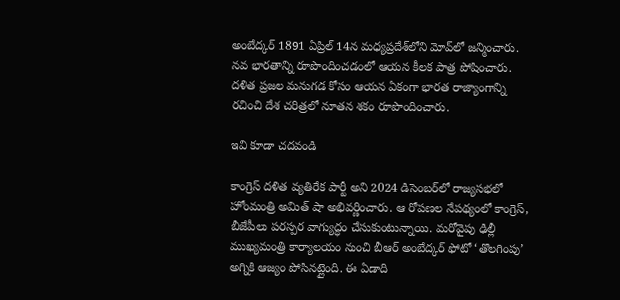అంబేద్కర్ 1891 ఏప్రిల్ 14న మధ్యప్రదేశ్‌లోని మోవ్‌లో జన్మించారు. నవ భారతాన్ని రూపొందించడంలో ఆయన కీలక పాత్ర పోషించారు. దళిత ప్రజల మనుగడ కోసం ఆయన ఏకంగా భారత రాజ్యాంగాన్ని రచించి దేశ చరిత్రలో నూతన శకం రూపొందించారు.

ఇవి కూడా చదవండి

కాంగ్రెస్ దళిత వ్యతిరేక పార్టీ అని 2024 డిసెంబర్‌లో రాజ్యసభలో హోంమంత్రి అమిత్ షా అభివర్ణించారు. ఆ రోపణల నేపథ్యంలో కాంగ్రెస్, బీజేపీలు పరస్పర వాగ్యుద్ధం చేసుకుంటున్నాయి. మరోవైపు ఢిల్లీ ముఖ్యమంత్రి కార్యాలయం నుంచి బీఆర్ అంబేద్కర్ ఫోటో ‘తొలగింపు’ అగ్నికి ఆజ్యం పోసినట్లైంది. ఈ ఏడాది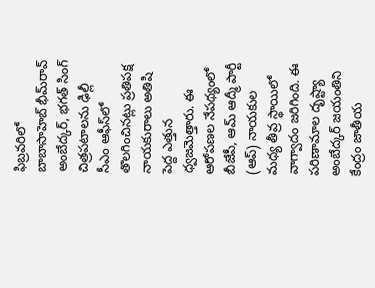ఫిబ్రవరిలో బాబాసాహెబ్ భీమ్‌రావ్ అంబేద్కర్, భగత్ సింగ్ చిత్రపటాలను ఢిల్లీ సీఎం ఆఫీస్‌లో తొలగించినట్లు ప్రతిపక్ష నాయకురాలు అతిషి పెద్ద ఎత్తున ధ్వజమెత్తారు. ఈ ఆరోపణల నేపథ్యంలో బీజేపీ, ఆమ్ ఆద్మీ పార్టీ (ఆప్) నాయకుల మధ్య తీవ్ర స్థాయిలో వాగ్వాదం జరిగింది. ఈ పరిణామాల దృష్ట్యా అంబేద్కర్ జయంతిని కేంద్రం జాతీయ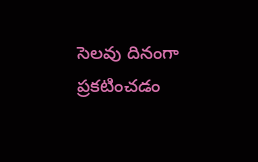సెలవు దినంగా ప్రకటించడం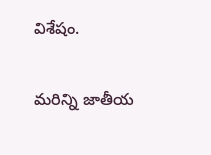విశేషం.

మరిన్ని జాతీయ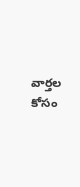వార్తల కోసం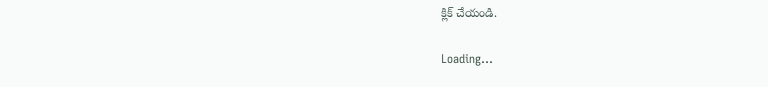క్లిక్‌ చేయండి.

Loading...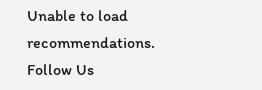Unable to load recommendations.
Follow Us